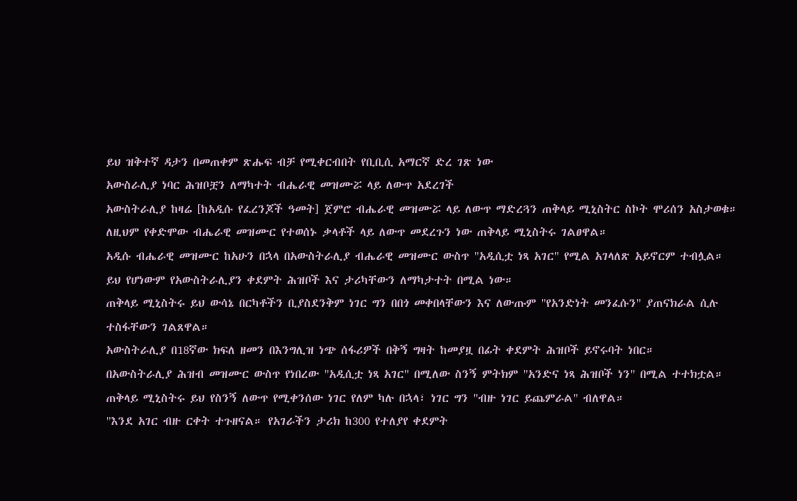ይህ ዝቅተኛ ዳታን በመጠቀም ጽሑፍ ብቻ የሚቀርብበት የቢቢሲ አማርኛ ድረ ገጽ ነው
አውስራሊያ ነባር ሕዝቦቿን ለማካተት ብሔራዊ መዝሙሯ ላይ ለውጥ አደረገች
አውስትራሊያ ከዛሬ [ከአዲሱ የፈረንጆች ዓመት] ጀምሮ ብሔራዊ መዝሙሯ ላይ ለውጥ ማድረጓን ጠቅላይ ሚኒስትር ስኮት ሞሪሰን አስታወቁ።
ለዚህም የቀድሞው ብሔራዊ መዝሙር የተወሰኑ ቃላቶች ላይ ለውጥ መደረጉን ነው ጠቅላይ ሚኒስትሩ ገልፀዋል።
አዲሱ ብሔራዊ መዝሙር ከአሁን በኋላ በአውስትራሊያ ብሔራዊ መዝሙር ውስጥ "አዲሲቷ ነጻ አገር" የሚል አገላለጽ አይኖርም ተብሏል።
ይህ የሆነውም የአውስትራሊያን ቀደምት ሕዝቦች እና ታሪካቸውን ለማካታተት በሚል ነው።
ጠቅላይ ሚኒስትሩ ይህ ውሳኔ በርካቶችን ቢያስደንቅም ነገር ግን በበጎ መቀበላቸውን እና ለውጡም "የአንድነት መንፈሱን" ያጠናክራል ሲሉ ተስፋቸውን ገልጸዋል።
አውስትራሊያ በ18ኛው ክፍለ ዘመን በእንግሊዝ ነጭ ሰፋሪዎች በቅኝ ግዛት ከመያዟ በፊት ቀደምት ሕዝቦች ይኖሩባት ነበር።
በአውስትራሊያ ሕዝብ መዝሙር ውስጥ የነበረው "አዲሲቷ ነጻ አገር" በሚለው ስንኝ ምትክም "አንድና ነጻ ሕዝቦች ነን" በሚል ተተክቷል።
ጠቅላይ ሚኒስትሩ ይህ የስንኝ ለውጥ የሚቀንሰው ነገር የለም ካሉ በኋላ፣ ነገር ግን "ብዙ ነገር ይጨምራል" ብለዋል።
"እንደ አገር ብዙ ርቀት ተጉዘናል። የአገራችን ታሪክ ከ300 የተለያየ ቀደምት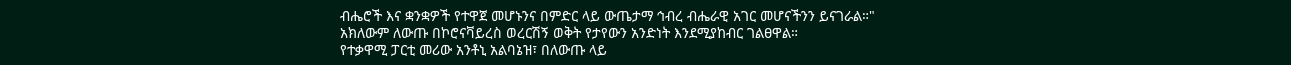ብሔሮች እና ቋንቋዎች የተዋጀ መሆኑንና በምድር ላይ ውጤታማ ኅብረ ብሔራዊ አገር መሆናችንን ይናገራል።"
አክለውም ለውጡ በኮሮናቫይረስ ወረርሽኝ ወቅት የታየውን አንድነት እንደሚያከብር ገልፀዋል።
የተቃዋሚ ፓርቲ መሪው አንቶኒ አልባኔዝ፣ በለውጡ ላይ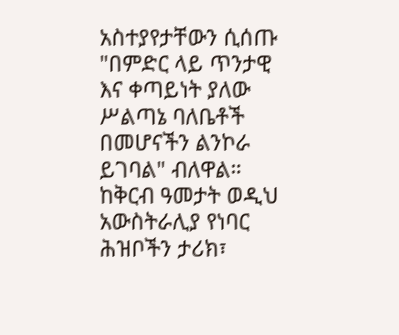አስተያየታቸውን ሲሰጡ "በምድር ላይ ጥንታዊ እና ቀጣይነት ያለው ሥልጣኔ ባለቤቶች በመሆናችን ልንኮራ ይገባል" ብለዋል።
ከቅርብ ዓመታት ወዲህ አውስትራሊያ የነባር ሕዝቦችን ታሪክ፣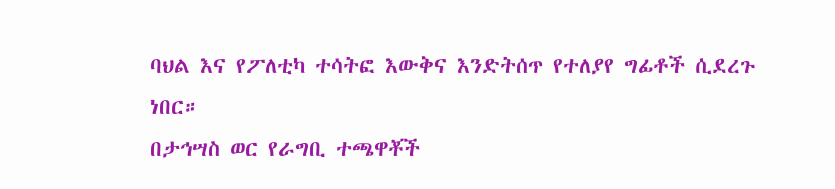ባህል እና የፖለቲካ ተሳትፎ እውቅና እንድትሰጥ የተለያየ ግፊቶች ሲደረጉ ነበር።
በታኅሣስ ወር የራግቢ ተጫዋቾች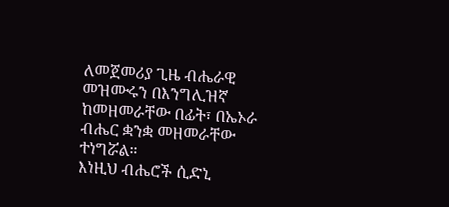ለመጀመሪያ ጊዜ ብሔራዊ መዝሙሩን በእንግሊዝኛ ከመዘመራቸው በፊት፣ በኤኦራ ብሔር ቋንቋ መዘመራቸው ተነግሯል።
እነዚህ ብሔሮች ሲድኒ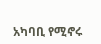አካባቢ የሚኖሩ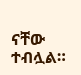ናቸው ተብሏል።